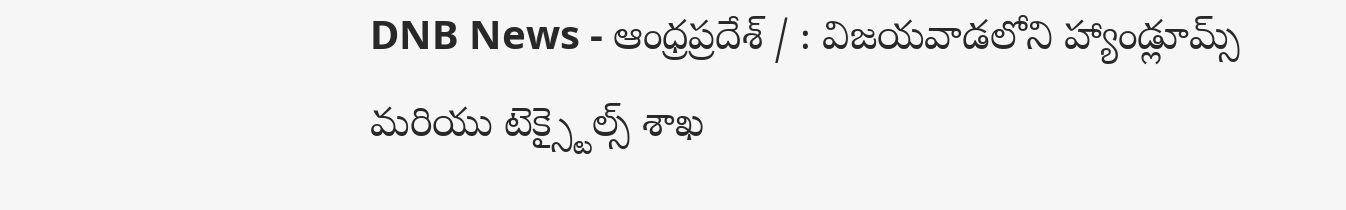DNB News - ఆంధ్రప్రదేశ్ / : విజయవాడలోని హ్యాండ్లూమ్స్ మరియు టెక్స్టైల్స్ శాఖ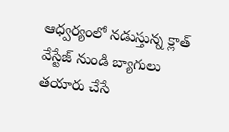ఆధ్వర్యంలో నడుస్తున్న క్లాత్ వేస్టేజ్ నుండి బ్యాగులు తయారు చేసే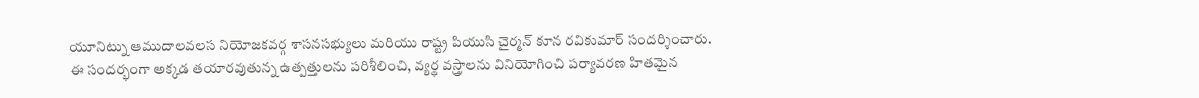యూనిట్ను ఆముదాలవలస నియోజకవర్గ శాసనసభ్యులు మరియు రాష్ట్ర పియుసి చైర్మన్ కూన రవికుమార్ సందర్శించారు. ఈ సందర్భంగా అక్కడ తయారవుతున్న ఉత్పత్తులను పరిశీలించి, వ్యర్థ వస్త్రాలను వినియోగించి పర్యావరణ హితమైన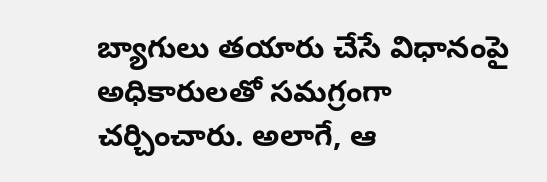బ్యాగులు తయారు చేసే విధానంపై అధికారులతో సమగ్రంగా చర్చించారు. అలాగే, ఆ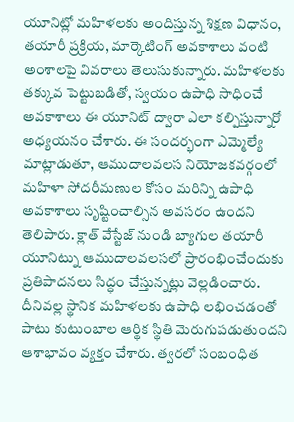యూనిట్లో మహిళలకు అందిస్తున్న శిక్షణ విధానం, తయారీ ప్రక్రియ, మార్కెటింగ్ అవకాశాలు వంటి అంశాలపై వివరాలు తెలుసుకున్నారు. మహిళలకు తక్కువ పెట్టుబడితో, స్వయం ఉపాధి సాధించే అవకాశాలు ఈ యూనిట్ ద్వారా ఎలా కల్పిస్తున్నారో అధ్యయనం చేశారు. ఈ సందర్భంగా ఎమ్మెల్యే మాట్లాడుతూ, ఆముదాలవలస నియోజకవర్గంలో మహిళా సోదరీమణుల కోసం మరిన్ని ఉపాధి అవకాశాలు సృష్టించాల్సిన అవసరం ఉందని తెలిపారు. క్లాత్ వేస్టేజ్ నుండి బ్యాగుల తయారీ యూనిట్ను ఆముదాలవలసలో ప్రారంభించేందుకు ప్రతిపాదనలు సిద్ధం చేస్తున్నట్లు వెల్లడించారు. దీనివల్ల స్థానిక మహిళలకు ఉపాధి లభించడంతో పాటు కుటుంబాల ఆర్థిక స్థితి మెరుగుపడుతుందని ఆశాభావం వ్యక్తం చేశారు. త్వరలో సంబంధిత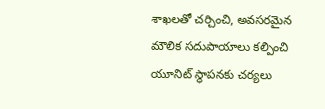శాఖలతో చర్చించి, అవసరమైన మౌలిక సదుపాయాలు కల్పించి యూనిట్ స్థాపనకు చర్యలు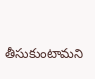తీసుకుంటామని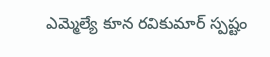ఎమ్మెల్యే కూన రవికుమార్ స్పష్టం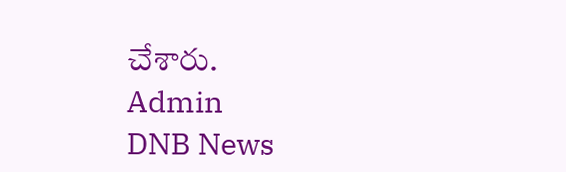చేశారు.
Admin
DNB News